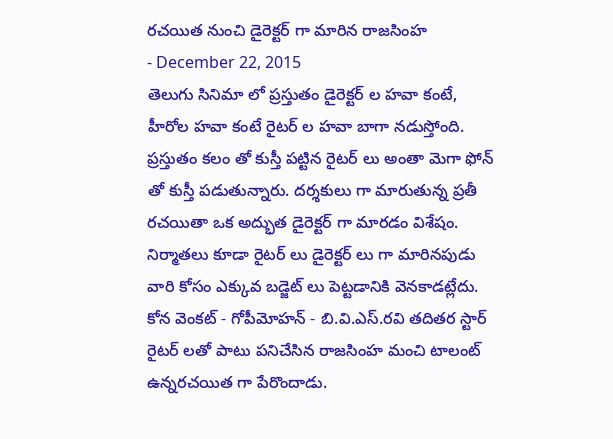రచయిత నుంచి డైరెక్టర్ గా మారిన రాజసింహ
- December 22, 2015
తెలుగు సినిమా లో ప్రస్తుతం డైరెక్టర్ ల హవా కంటే, హీరోల హవా కంటే రైటర్ ల హవా బాగా నడుస్తోంది. ప్రస్తుతం కలం తో కుస్తీ పట్టిన రైటర్ లు అంతా మెగా ఫోన్ తో కుస్తీ పడుతున్నారు. దర్శకులు గా మారుతున్న ప్రతీ రచయితా ఒక అద్భుత డైరెక్టర్ గా మారడం విశేషం. నిర్మాతలు కూడా రైటర్ లు డైరెక్టర్ లు గా మారినపుడు వారి కోసం ఎక్కువ బడ్జెట్ లు పెట్టడానికి వెనకాడట్లేదు. కోన వెంకట్ - గోపీమోహన్ - బి.వి.ఎస్.రవి తదితర స్టార్ రైటర్ లతో పాటు పనిచేసిన రాజసింహ మంచి టాలంట్ ఉన్నరచయిత గా పేరొందాడు.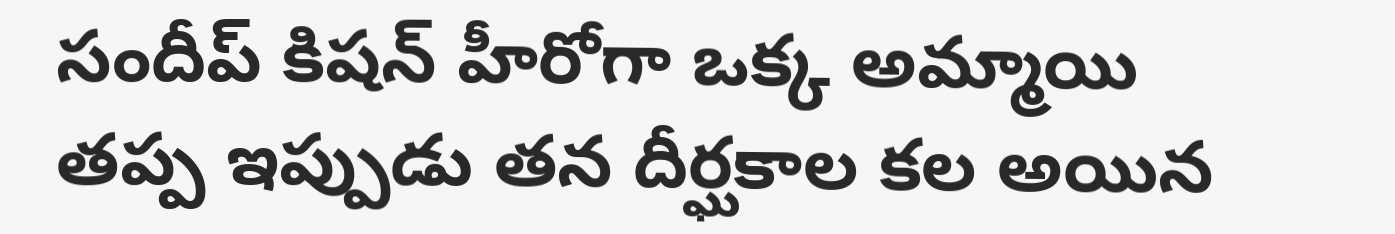సందీప్ కిషన్ హీరోగా ఒక్క అమ్మాయి తప్ప ఇప్పుడు తన దీర్ఘకాల కల అయిన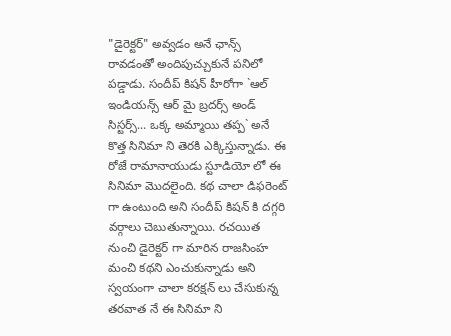"డైరెక్టర్" అవ్వడం అనే ఛాన్స్ రావడంతో అందిపుచ్చుకునే పనిలో పడ్డాడు. సందీప్ కిషన్ హీరోగా `ఆల్ ఇండియన్స్ ఆర్ మై బ్రదర్స్ అండ్ సిస్టర్స్... ఒక్క అమ్మాయి తప్ప` అనే కొత్త సినిమా ని తెరకి ఎక్కిస్తున్నాడు. ఈ రోజే రామానాయుడు స్టూడియో లో ఈ సినిమా మొదలైంది. కథ చాలా డిఫరెంట్ గా ఉంటుంది అని సందీప్ కిషన్ కి దగ్గరి వర్గాలు చెబుతున్నాయి. రచయిత నుంచి డైరెక్టర్ గా మారిన రాజసింహ మంచి కథని ఎంచుకున్నాడు అని స్వయంగా చాలా కరక్షన్ లు చేసుకున్న తరవాత నే ఈ సినిమా ని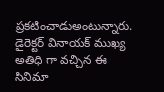ప్రకటించాడుఅంటున్నారు. డైరెక్టర్ వినాయక్ ముఖ్య అతిధి గా వచ్చిన ఈ సినిమా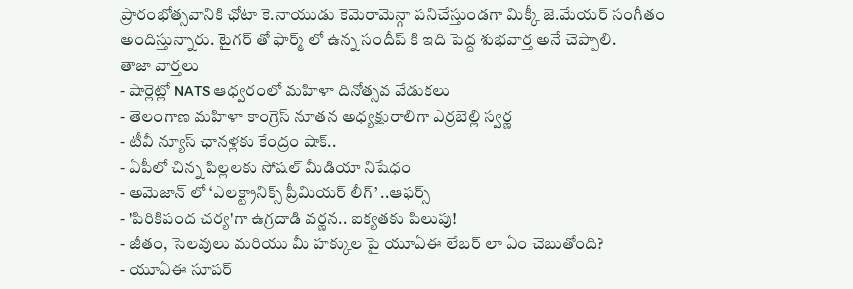ప్రారంభోత్సవానికి ఛోటా కె.నాయుడు కెమెరామెన్గా పనిచేస్తుండగా మిక్కీ జె.మేయర్ సంగీతం అందిస్తున్నారు. టైగర్ తో ఫార్మ్ లో ఉన్న సందీప్ కి ఇది పెద్ద శుభవార్త అనే చెప్పాలి.
తాజా వార్తలు
- షార్లెట్లో NATS ఆధ్వరంలో మహిళా దినోత్సవ వేడుకలు
- తెలంగాణ మహిళా కాంగ్రెస్ నూతన అధ్యక్షురాలిగా ఎర్రబెల్లి స్వర్ణ
- టీవీ న్యూస్ ఛానళ్లకు కేంద్రం షాక్..
- ఏపీలో చిన్న పిల్లలకు సోషల్ మీడియా నిషేధం
- అమెజాన్ లో ‘ఎలక్ట్రానిక్స్ ప్రీమియర్ లీగ్’ ..ఆఫర్స్
- 'పిరికిపంద చర్య'గా ఉగ్రదాడి వర్ణన.. ఐక్యతకు పిలుపు!
- జీతం, సెలవులు మరియు మీ హక్కుల పై యూఏఈ లేబర్ లా ఏం చెబుతోంది?
- యూఏఈ సూపర్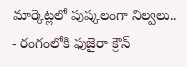మార్కెట్లలో పుష్కలంగా నిల్వలు..
- రంగంలోకి ఫుజైరా క్రౌన్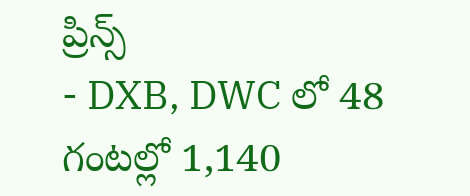ప్రిన్స్
- DXB, DWC లో 48 గంటల్లో 1,140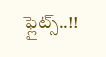ఫ్లైట్స్..!!